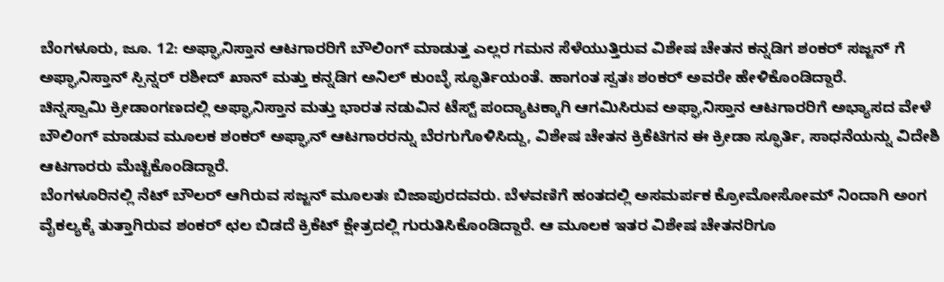ಬೆಂಗಳೂರು, ಜೂ. 12: ಅಫ್ಘಾನಿಸ್ತಾನ ಆಟಗಾರರಿಗೆ ಬೌಲಿಂಗ್ ಮಾಡುತ್ತ ಎಲ್ಲರ ಗಮನ ಸೆಳೆಯುತ್ತಿರುವ ವಿಶೇಷ ಚೇತನ ಕನ್ನಡಿಗ ಶಂಕರ್ ಸಜ್ಜನ್ ಗೆ ಅಫ್ಘಾನಿಸ್ತಾನ್ ಸ್ಪಿನ್ನರ್ ರಶೀದ್ ಖಾನ್ ಮತ್ತು ಕನ್ನಡಿಗ ಅನಿಲ್ ಕುಂಬ್ಳೆ ಸ್ಫೂರ್ತಿಯಂತೆ. ಹಾಗಂತ ಸ್ವತಃ ಶಂಕರ್ ಅವರೇ ಹೇಳಿಕೊಂಡಿದ್ದಾರೆ.
ಚಿನ್ನಸ್ವಾಮಿ ಕ್ರೀಡಾಂಗಣದಲ್ಲಿ ಅಫ್ಘಾನಿಸ್ತಾನ ಮತ್ತು ಭಾರತ ನಡುವಿನ ಟೆಸ್ಟ್ ಪಂದ್ಯಾಟಕ್ಕಾಗಿ ಆಗಮಿಸಿರುವ ಅಫ್ಘಾನಿಸ್ತಾನ ಆಟಗಾರರಿಗೆ ಅಭ್ಯಾಸದ ವೇಳೆ ಬೌಲಿಂಗ್ ಮಾಡುವ ಮೂಲಕ ಶಂಕರ್ ಅಫ್ಘಾನ್ ಆಟಗಾರರನ್ನು ಬೆರಗುಗೊಳಿಸಿದ್ದು, ವಿಶೇಷ ಚೇತನ ಕ್ರಿಕೆಟಿಗನ ಈ ಕ್ರೀಡಾ ಸ್ಫೂರ್ತಿ, ಸಾಧನೆಯನ್ನು ವಿದೇಶಿ ಆಟಗಾರರು ಮೆಚ್ಚಿಕೊಂಡಿದ್ದಾರೆ.
ಬೆಂಗಳೂರಿನಲ್ಲಿ ನೆಟ್ ಬೌಲರ್ ಆಗಿರುವ ಸಜ್ಜನ್ ಮೂಲತಃ ಬಿಜಾಪುರದವರು. ಬೆಳವಣಿಗೆ ಹಂತದಲ್ಲಿ ಅಸಮರ್ಪಕ ಕ್ರೋಮೋಸೋಮ್ ನಿಂದಾಗಿ ಅಂಗ ವೈಕಲ್ಯಕ್ಕೆ ತುತ್ತಾಗಿರುವ ಶಂಕರ್ ಛಲ ಬಿಡದೆ ಕ್ರಿಕೆಟ್ ಕ್ಷೇತ್ರದಲ್ಲಿ ಗುರುತಿಸಿಕೊಂಡಿದ್ದಾರೆ. ಆ ಮೂಲಕ ಇತರ ವಿಶೇಷ ಚೇತನರಿಗೂ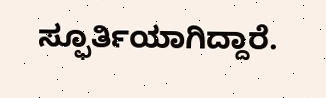ಸ್ಫೂರ್ತಿಯಾಗಿದ್ದಾರೆ.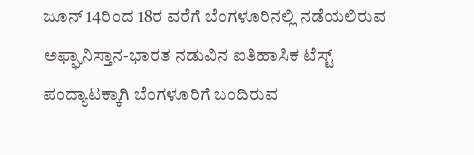ಜೂನ್ 14ರಿಂದ 18ರ ವರೆಗೆ ಬೆಂಗಳೂರಿನಲ್ಲಿ ನಡೆಯಲಿರುವ ಅಫ್ಘಾನಿಸ್ತಾನ-ಭಾರತ ನಡುವಿನ ಐತಿಹಾಸಿಕ ಟೆಸ್ಟ್ ಪಂದ್ಯಾಟಕ್ಕಾಗಿ ಬೆಂಗಳೂರಿಗೆ ಬಂದಿರುವ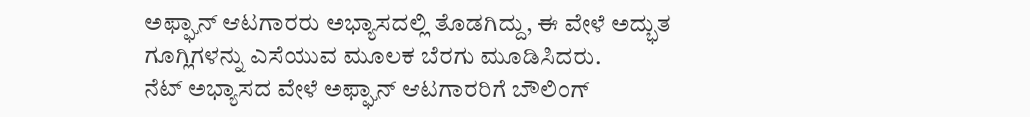ಅಫ್ಘಾನ್ ಆಟಗಾರರು ಅಭ್ಯಾಸದಲ್ಲಿ ತೊಡಗಿದ್ದು, ಈ ವೇಳೆ ಅದ್ಭುತ ಗೂಗ್ಲಿಗಳನ್ನು ಎಸೆಯುವ ಮೂಲಕ ಬೆರಗು ಮೂಡಿಸಿದರು.
ನೆಟ್ ಅಭ್ಯಾಸದ ವೇಳೆ ಅಫ್ಘಾನ್ ಆಟಗಾರರಿಗೆ ಬೌಲಿಂಗ್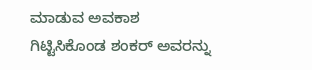ಮಾಡುವ ಅವಕಾಶ ಗಿಟ್ಟಿಸಿಕೊಂಡ ಶಂಕರ್ ಅವರನ್ನು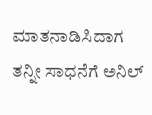ಮಾತನಾಡಿಸಿದಾಗ ತನ್ನೀ ಸಾಧನೆಗೆ ಅನಿಲ್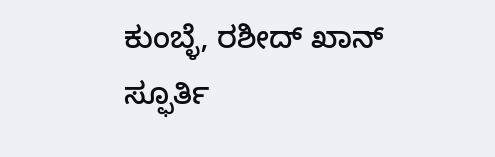ಕುಂಬ್ಳೆ, ರಶೀದ್ ಖಾನ್ ಸ್ಫೂರ್ತಿ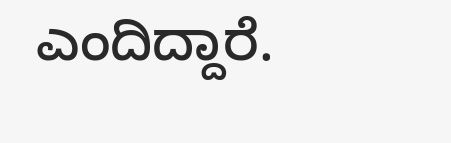ಎಂದಿದ್ದಾರೆ.